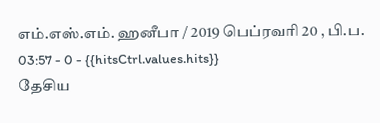எம்.எஸ்.எம். ஹனீபா / 2019 பெப்ரவரி 20 , பி.ப. 03:57 - 0 - {{hitsCtrl.values.hits}}
தேசிய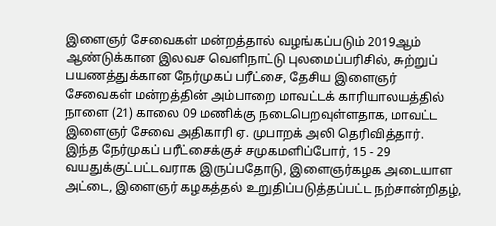இளைஞர் சேவைகள் மன்றத்தால் வழங்கப்படும் 2019ஆம் ஆண்டுக்கான இலவச வெளிநாட்டு புலமைப்பரிசில், சுற்றுப் பயணத்துக்கான நேர்முகப் பரீட்சை, தேசிய இளைஞர் சேவைகள் மன்றத்தின் அம்பாறை மாவட்டக் காரியாலயத்தில் நாளை (21) காலை 09 மணிக்கு நடைபெறவுள்ளதாக, மாவட்ட இளைஞர் சேவை அதிகாரி ஏ. முபாறக் அலி தெரிவித்தார்.
இந்த நேர்முகப் பரீட்சைக்குச் சமுகமளிப்போர், 15 - 29 வயதுக்குட்பட்டவராக இருப்பதோடு, இளைஞர்கழக அடையாள அட்டை, இளைஞர் கழகத்தல் உறுதிப்படுத்தப்பட்ட நற்சான்றிதழ்,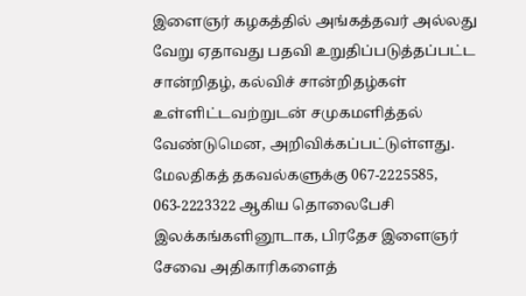இளைஞர் கழகத்தில் அங்கத்தவர் அல்லது வேறு ஏதாவது பதவி உறுதிப்படுத்தப்பட்ட சான்றிதழ், கல்விச் சான்றிதழ்கள் உள்ளிட்டவற்றுடன் சமுகமளித்தல் வேண்டுமென, அறிவிக்கப்பட்டுள்ளது.
மேலதிகத் தகவல்களுக்கு 067-2225585, 063-2223322 ஆகிய தொலைபேசி இலக்கங்களினூடாக, பிரதேச இளைஞர் சேவை அதிகாரிகளைத்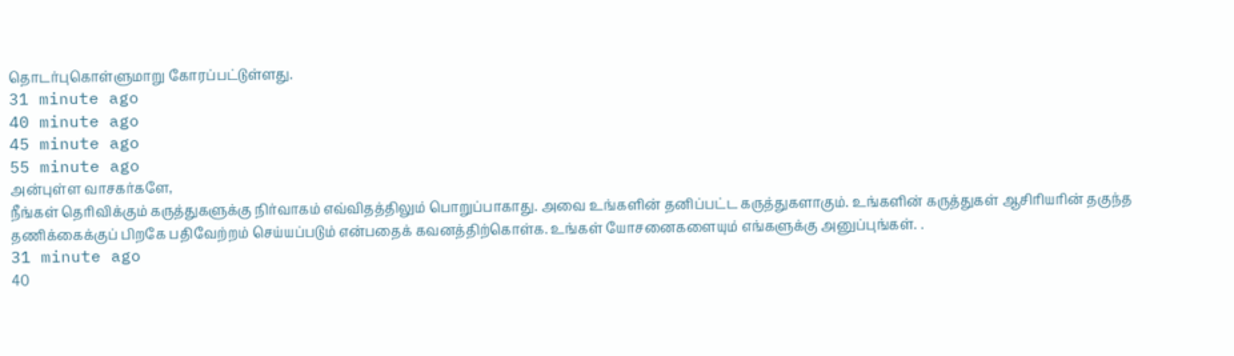தொடர்புகொள்ளுமாறு கோரப்பட்டுள்ளது.
31 minute ago
40 minute ago
45 minute ago
55 minute ago
அன்புள்ள வாசகர்களே,
நீங்கள் தெரிவிக்கும் கருத்துகளுக்கு நிர்வாகம் எவ்விதத்திலும் பொறுப்பாகாது. அவை உங்களின் தனிப்பட்ட கருத்துகளாகும். உங்களின் கருத்துகள் ஆசிரியரின் தகுந்த தணிக்கைக்குப் பிறகே பதிவேற்றம் செய்யப்படும் என்பதைக் கவனத்திற்கொள்க. உங்கள் யோசனைகளையும் எங்களுக்கு அனுப்புங்கள். .
31 minute ago
40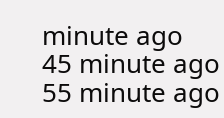minute ago
45 minute ago
55 minute ago